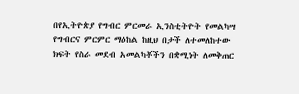በየኢትዮጵያ የግብር ምርመራ ኢንስቲትዮት የመልካሣ የግብርና ምርምር ማዕከል ከዚህ በታች ለተመለከተው ክፍት የስራ መደብ አመልካቾችን በቋሚነት ለመቅጠር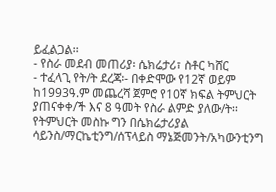ይፈልጋል፡፡
- የስራ መደብ መጠሪያ፡ ሴክሬታሪ፣ ስቶር ካሸር
- ተፈላጊ የት/ት ደረጃ፡- በቀድሞው የ12ኛ ወይም ከ1993ዓ.ም መጨረሻ ጀምሮ የ10ኛ ክፍል ትምህርት ያጠናቀቀ/ች እና 8 ዓመት የስራ ልምድ ያለው/ት፡፡ የትምህርት መስኩ ግን በሴክሬታሪያል ሳይንስ/ማርኬቲንግ/ሰፕላይስ ማኔጅመንት/አካውንቲንግ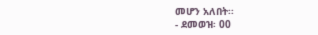መሆን አለበት፡፡
- ደመወዝ፡ 00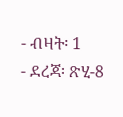- ብዛት፡ 1
- ደረጃ፡ ጽሂ-8